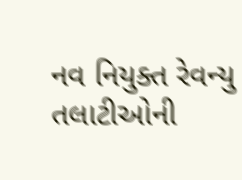નવ નિયુક્ત રેવન્યુ તલાટીઓની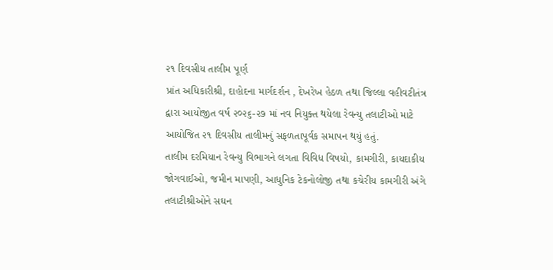૨૧ દિવસીય તાલીમ પૂર્ણ
પ્રાંત અધિકારીશ્રી, દાહોદના માર્ગદર્શન , દેખરેખ હેઠળ તથા જિલ્લા વહીવટીતંત્ર દ્વારા આયોજીત વર્ષ ૨૦૨૬-૨૭ માં નવ નિયુક્ત થયેલા રેવન્યુ તલાટીઓ માટે આયોજિત ૨૧ દિવસીય તાલીમનું સફળતાપૂર્વક સમાપન થયું હતું.
તાલીમ દરમિયાન રેવન્યુ વિભાગને લગતા વિવિધ વિષયો, કામગીરી, કાયદાકીય જોગવાઈઓ, જમીન માપણી, આધુનિક ટેકનોલોજી તથા કચેરીય કામગીરી અંગે તલાટીશ્રીઓને સઘન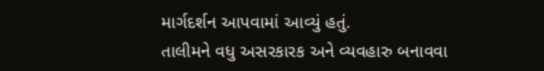માર્ગદર્શન આપવામાં આવ્યું હતું.
તાલીમને વધુ અસરકારક અને વ્યવહારુ બનાવવા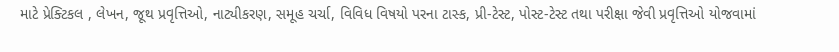માટે પ્રેક્ટિકલ , લેખન, જૂથ પ્રવૃત્તિઓ, નાટ્યીકરણ, સમૂહ ચર્ચા, વિવિધ વિષયો પરના ટાસ્ક, પ્રી-ટેસ્ટ, પોસ્ટ-ટેસ્ટ તથા પરીક્ષા જેવી પ્રવૃત્તિઓ યોજવામાં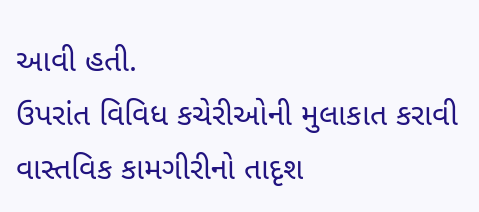આવી હતી.
ઉપરાંત વિવિધ કચેરીઓની મુલાકાત કરાવી વાસ્તવિક કામગીરીનો તાદૃશ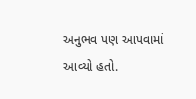અનુભવ પણ આપવામાં આવ્યો હતો.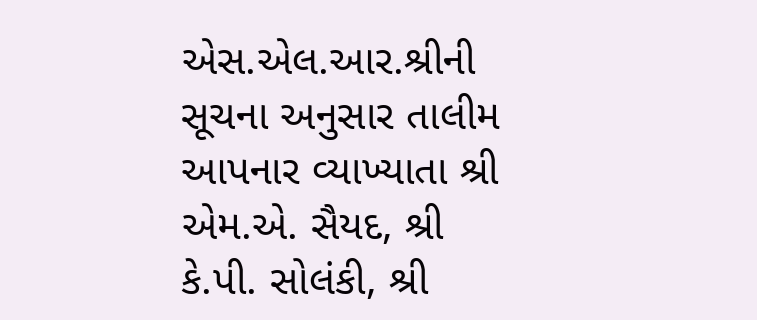એસ.એલ.આર.શ્રીની સૂચના અનુસાર તાલીમ આપનાર વ્યાખ્યાતા શ્રી એમ.એ. સૈયદ, શ્રી કે.પી. સોલંકી, શ્રી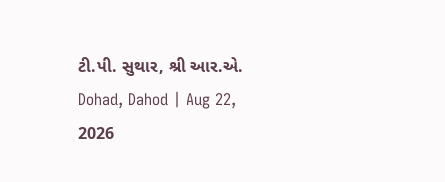ટી.પી. સુથાર, શ્રી આર.એ.
Dohad, Dahod | Aug 22, 2026